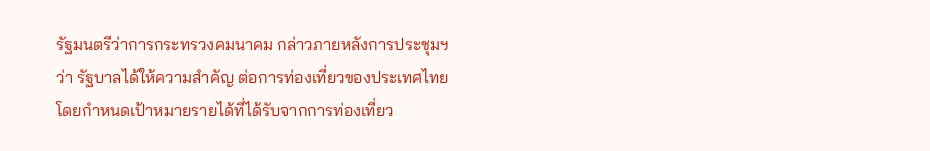รัฐมนตรีว่าการกระทรวงคมนาคม กล่าวภายหลังการประชุมฯ ว่า รัฐบาลได้ให้ความสำคัญ ต่อการท่องเที่ยวของประเทศไทย โดยกำหนดเป้าหมายรายได้ที่ได้รับจากการท่องเที่ยว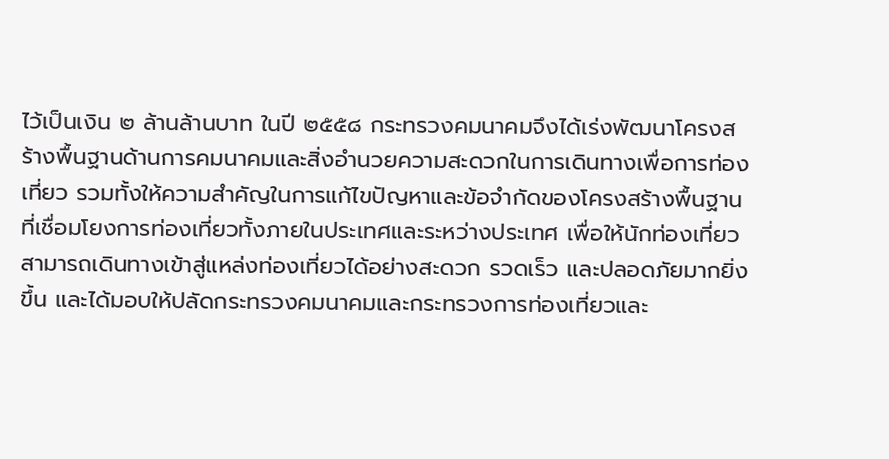ไว้เป็นเงิน ๒ ล้านล้านบาท ในปี ๒๕๕๘ กระทรวงคมนาคมจึงได้เร่งพัฒนาโครงสร้างพื้นฐานด้านการคมนาคมและสิ่งอำนวยความสะดวกในการเดินทางเพื่อการท่องเที่ยว รวมทั้งให้ความสำคัญในการแก้ไขปัญหาและข้อจำกัดของโครงสร้างพื้นฐานที่เชื่อมโยงการท่องเที่ยวทั้งภายในประเทศและระหว่างประเทศ เพื่อให้นักท่องเที่ยวสามารถเดินทางเข้าสู่แหล่งท่องเที่ยวได้อย่างสะดวก รวดเร็ว และปลอดภัยมากยิ่งขึ้น และได้มอบให้ปลัดกระทรวงคมนาคมและกระทรวงการท่องเที่ยวและ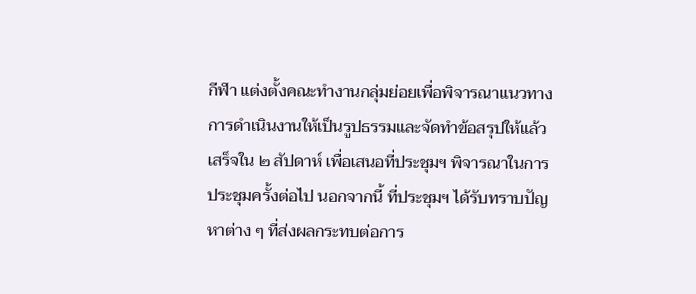กีฬา แต่งตั้งคณะทำงานกลุ่มย่อยเพื่อพิจารณาแนวทางการดำเนินงานให้เป็นรูปธรรมและจัดทำข้อสรุปให้แล้วเสร็จใน ๒ สัปดาห์ เพื่อเสนอที่ประชุมฯ พิจารณาในการประชุมครั้งต่อไป นอกจากนี้ ที่ประชุมฯ ได้รับทราบปัญหาต่าง ๆ ที่ส่งผลกระทบต่อการ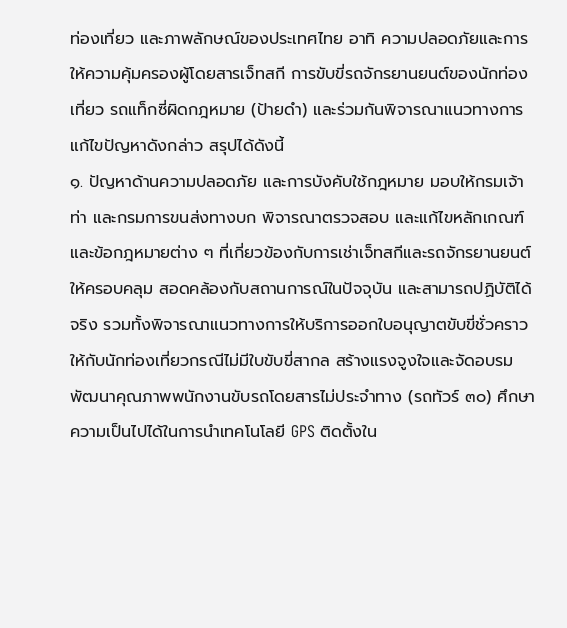ท่องเที่ยว และภาพลักษณ์ของประเทศไทย อาทิ ความปลอดภัยและการให้ความคุ้มครองผู้โดยสารเจ็ทสกี การขับขี่รถจักรยานยนต์ของนักท่องเที่ยว รถแท็กซี่ผิดกฎหมาย (ป้ายดำ) และร่วมกันพิจารณาแนวทางการแก้ไขปัญหาดังกล่าว สรุปได้ดังนี้
๑. ปัญหาด้านความปลอดภัย และการบังคับใช้กฎหมาย มอบให้กรมเจ้าท่า และกรมการขนส่งทางบก พิจารณาตรวจสอบ และแก้ไขหลักเกณฑ์และข้อกฎหมายต่าง ๆ ที่เกี่ยวข้องกับการเช่าเจ็ทสกีและรถจักรยานยนต์ให้ครอบคลุม สอดคล้องกับสถานการณ์ในปัจจุบัน และสามารถปฏิบัติได้จริง รวมทั้งพิจารณาแนวทางการให้บริการออกใบอนุญาตขับขี่ชั่วคราวให้กับนักท่องเที่ยวกรณีไม่มีใบขับขี่สากล สร้างแรงจูงใจและจัดอบรมพัฒนาคุณภาพพนักงานขับรถโดยสารไม่ประจำทาง (รถทัวร์ ๓๐) ศึกษาความเป็นไปได้ในการนำเทคโนโลยี GPS ติดตั้งใน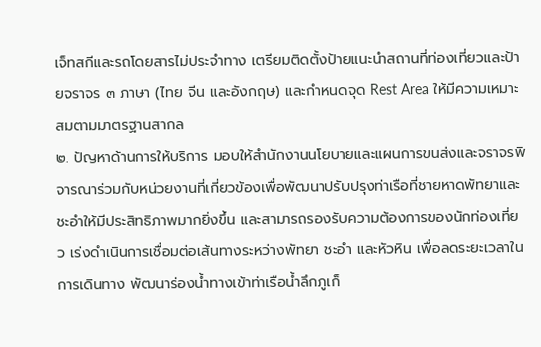เจ็ทสกีและรถโดยสารไม่ประจำทาง เตรียมติดตั้งป้ายแนะนำสถานที่ท่องเที่ยวและป้ายจราจร ๓ ภาษา (ไทย จีน และอังกฤษ) และกำหนดจุด Rest Area ให้มีความเหมาะสมตามมาตรฐานสากล
๒. ปัญหาด้านการให้บริการ มอบให้สำนักงานนโยบายและแผนการขนส่งและจราจรพิจารณาร่วมกับหน่วยงานที่เกี่ยวข้องเพื่อพัฒนาปรับปรุงท่าเรือที่ชายหาดพัทยาและชะอำให้มีประสิทธิภาพมากยิ่งขึ้น และสามารถรองรับความต้องการของนักท่องเที่ยว เร่งดำเนินการเชื่อมต่อเส้นทางระหว่างพัทยา ชะอำ และหัวหิน เพื่อลดระยะเวลาในการเดินทาง พัฒนาร่องน้ำทางเข้าท่าเรือน้ำลึกภูเก็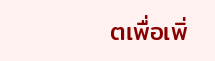ตเพื่อเพิ่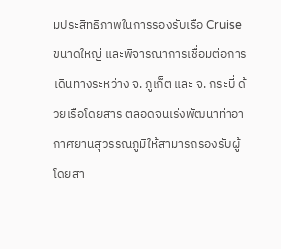มประสิทธิภาพในการรองรับเรือ Cruise ขนาดใหญ่ และพิจารณาการเชื่อมต่อการเดินทางระหว่าง จ. ภูเก็ต และ จ. กระบี่ ด้วยเรือโดยสาร ตลอดจนเร่งพัฒนาท่าอากาศยานสุวรรณภูมิให้สามารถรองรับผู้โดยสา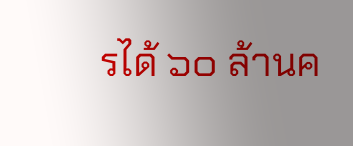รได้ ๖๐ ล้านค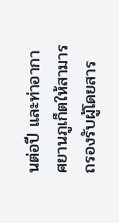นต่อปี และท่าอากาศยานภูเก็ตให้สามารถรองรับผู้โดยสาร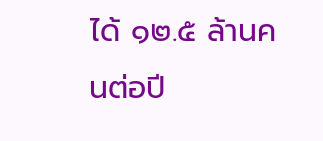ได้ ๑๒.๕ ล้านคนต่อปี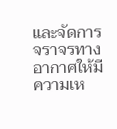และจัดการจราจรทางอากาศให้มีความเห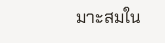มาะสมใน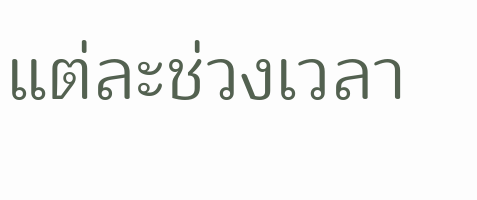แต่ละช่วงเวลา